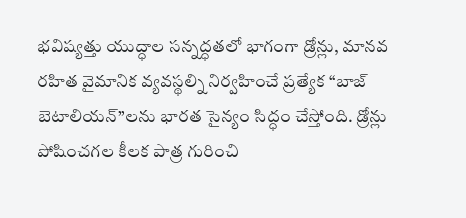భవిష్యత్తు యుద్ధాల సన్నద్ధతలో భాగంగా డ్రోన్లు, మానవ రహిత వైమానిక వ్యవస్థల్ని నిర్వహించే ప్రత్యేక ‘‘బాజ్ బెటాలియన్’’లను భారత సైన్యం సిద్ధం చేస్తోంది. డ్రోన్లు పోషించగల కీలక పాత్ర గురించి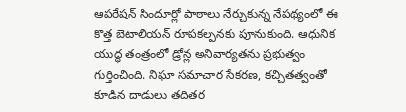ఆపరేషన్ సిందూర్లో పాఠాలు నేర్చుకున్న నేపథ్యంలో ఈ కొత్త బెటాలియన్ రూపకల్పనకు పూనుకుంది. ఆధునిక యుద్ధ తంత్రంలో డ్రోన్ల అనివార్యతను ప్రభుత్వం గుర్తించింది. నిఘా సమాచార సేకరణ, కచ్చితత్వంతో కూడిన దాడులు తదితర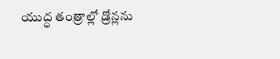యుద్ధ తంత్రాల్లో డ్రోన్లను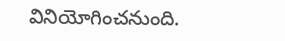వినియోగించనుంది.